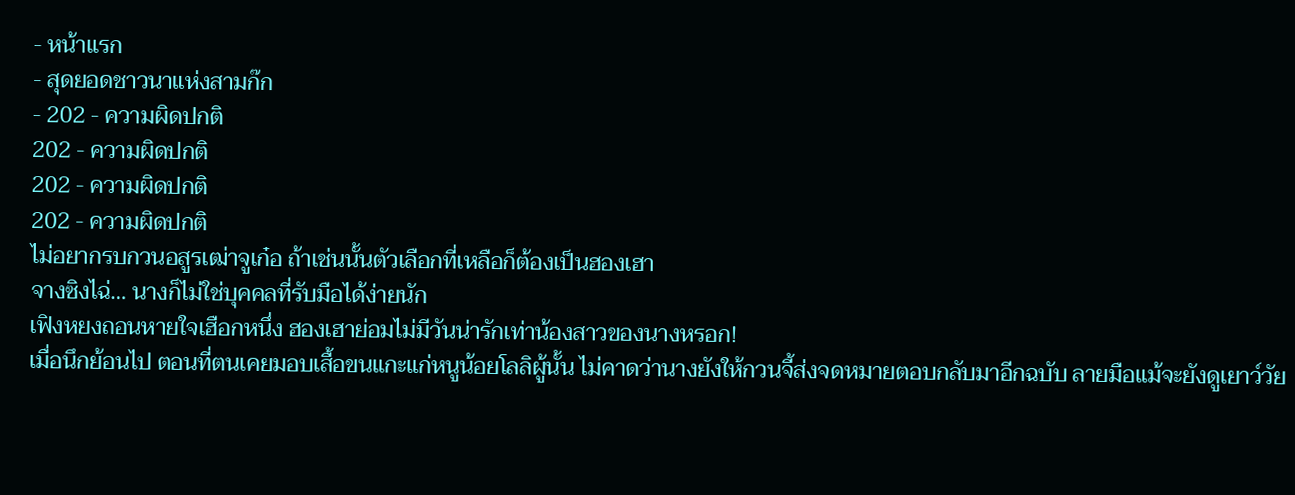- หน้าแรก
- สุดยอดชาวนาแห่งสามก๊ก
- 202 - ความผิดปกติ
202 - ความผิดปกติ
202 - ความผิดปกติ
202 - ความผิดปกติ
ไม่อยากรบกวนอสูรเฒ่าจูเก๋อ ถ้าเช่นนั้นตัวเลือกที่เหลือก็ต้องเป็นฮองเฮา
จางซิงไฉ่… นางก็ไม่ใช่บุคคลที่รับมือได้ง่ายนัก
เฟิงหยงถอนหายใจเฮือกหนึ่ง ฮองเฮาย่อมไม่มีวันน่ารักเท่าน้องสาวของนางหรอก!
เมื่อนึกย้อนไป ตอนที่ตนเคยมอบเสื้อขนแกะแก่หนูน้อยโลลิผู้นั้น ไม่คาดว่านางยังให้กวนจี้ส่งจดหมายตอบกลับมาอีกฉบับ ลายมือแม้จะยังดูเยาว์วัย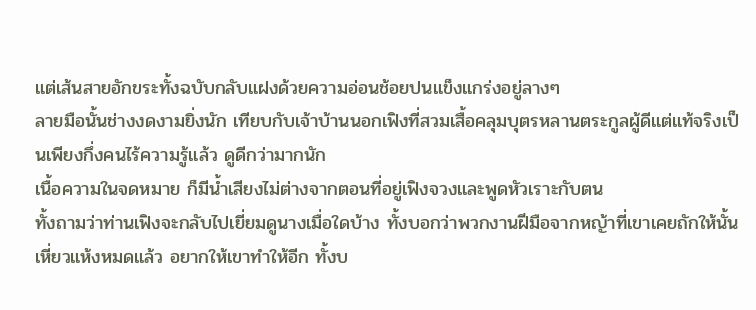แต่เส้นสายอักขระทั้งฉบับกลับแฝงด้วยความอ่อนช้อยปนแข็งแกร่งอยู่ลางๆ
ลายมือนั้นช่างงดงามยิ่งนัก เทียบกับเจ้าบ้านนอกเฟิงที่สวมเสื้อคลุมบุตรหลานตระกูลผู้ดีแต่แท้จริงเป็นเพียงกึ่งคนไร้ความรู้แล้ว ดูดีกว่ามากนัก
เนื้อความในจดหมาย ก็มีน้ำเสียงไม่ต่างจากตอนที่อยู่เฟิงจวงและพูดหัวเราะกับตน
ทั้งถามว่าท่านเฟิงจะกลับไปเยี่ยมดูนางเมื่อใดบ้าง ทั้งบอกว่าพวกงานฝีมือจากหญ้าที่เขาเคยถักให้นั้นเหี่ยวแห้งหมดแล้ว อยากให้เขาทำให้อีก ทั้งบ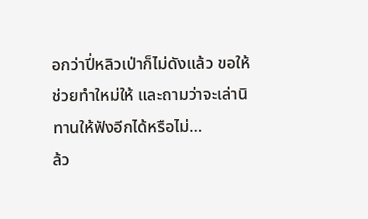อกว่าปี่หลิวเป่าก็ไม่ดังแล้ว ขอให้ช่วยทำใหม่ให้ และถามว่าจะเล่านิทานให้ฟังอีกได้หรือไม่…
ล้ว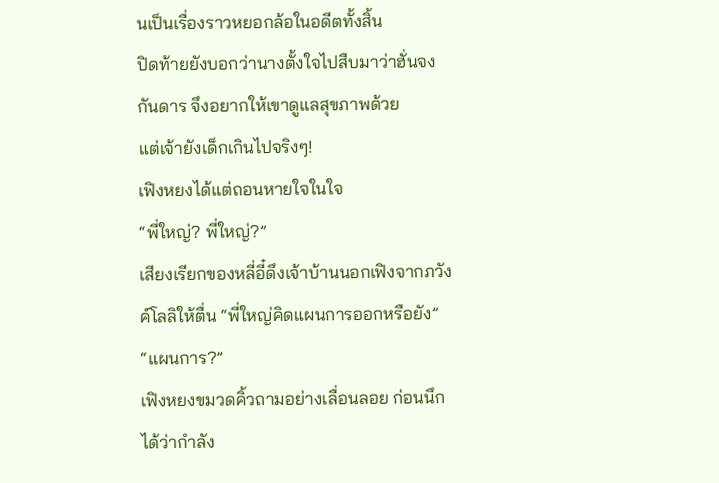นเป็นเรื่องราวหยอกล้อในอดีตทั้งสิ้น
ปิดท้ายยังบอกว่านางตั้งใจไปสืบมาว่าฮั่นจงกันดาร จึงอยากให้เขาดูแลสุขภาพด้วย
แต่เจ้ายังเด็กเกินไปจริงๆ!
เฟิงหยงได้แต่ถอนหายใจในใจ
“พี่ใหญ่? พี่ใหญ่?”
เสียงเรียกของหลี่อี๋ดึงเจ้าบ้านนอกเฟิงจากภวังค์โลลิให้ตื่น “พี่ใหญ่คิดแผนการออกหรือยัง”
“แผนการ?”
เฟิงหยงขมวดคิ้วถามอย่างเลื่อนลอย ก่อนนึกได้ว่ากำลัง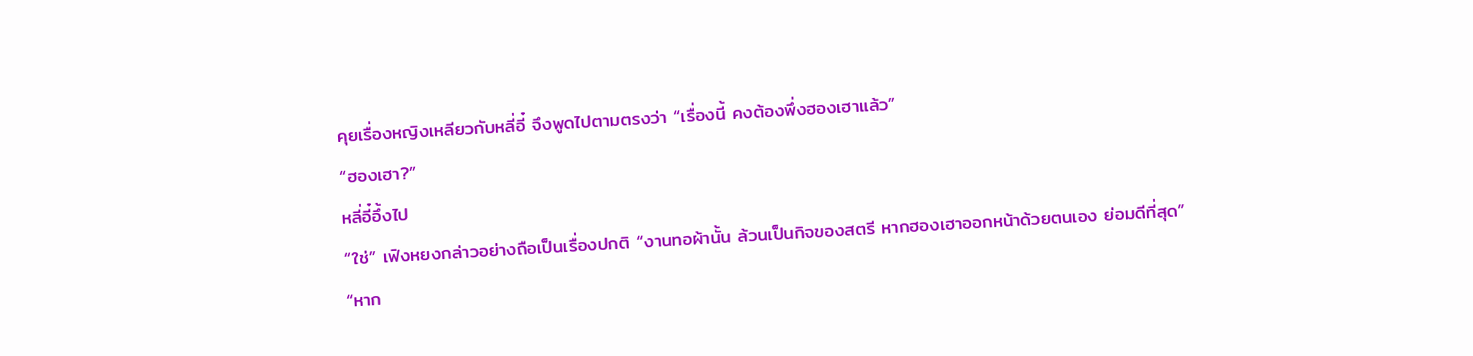คุยเรื่องหญิงเหลียวกับหลี่อี๋ จึงพูดไปตามตรงว่า “เรื่องนี้ คงต้องพึ่งฮองเฮาแล้ว”
“ฮองเฮา?”
หลี่อี๋อึ้งไป
“ใช่” เฟิงหยงกล่าวอย่างถือเป็นเรื่องปกติ “งานทอผ้านั้น ล้วนเป็นกิจของสตรี หากฮองเฮาออกหน้าด้วยตนเอง ย่อมดีที่สุด”
“หาก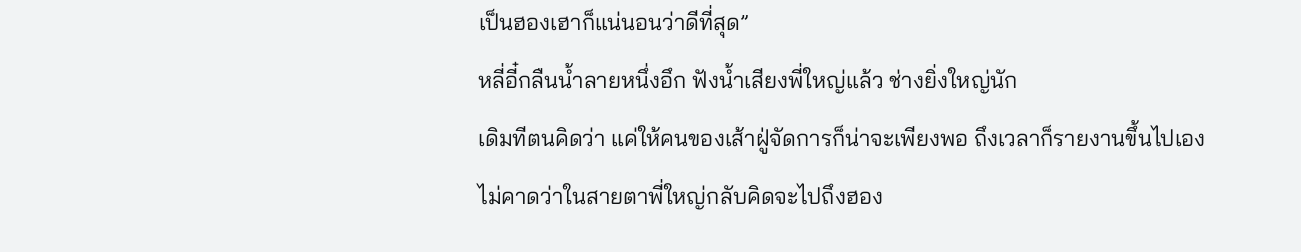เป็นฮองเฮาก็แน่นอนว่าดีที่สุด”
หลี่อี๋กลืนน้ำลายหนึ่งอึก ฟังน้ำเสียงพี่ใหญ่แล้ว ช่างยิ่งใหญ่นัก
เดิมทีตนคิดว่า แค่ให้คนของเส้าฝู่จัดการก็น่าจะเพียงพอ ถึงเวลาก็รายงานขึ้นไปเอง
ไม่คาดว่าในสายตาพี่ใหญ่กลับคิดจะไปถึงฮอง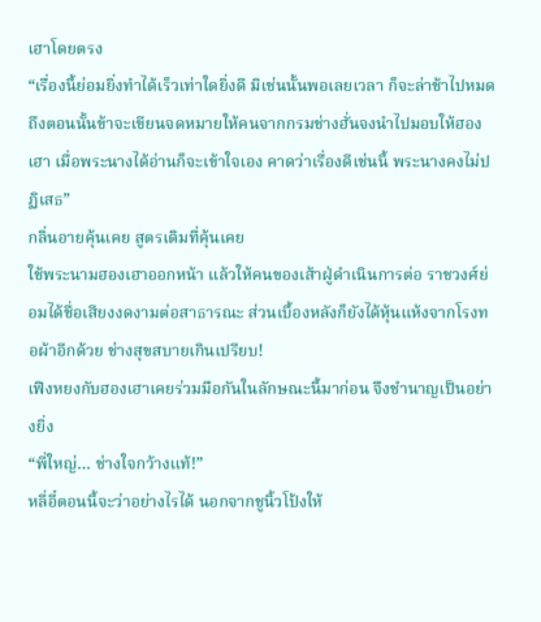เฮาโดยตรง
“เรื่องนี้ย่อมยิ่งทำได้เร็วเท่าใดยิ่งดี มิเช่นนั้นพอเลยเวลา ก็จะล่าช้าไปหมด ถึงตอนนั้นข้าจะเขียนจดหมายให้คนจากกรมช่างฮั่นจงนำไปมอบให้ฮองเฮา เมื่อพระนางได้อ่านก็จะเข้าใจเอง คาดว่าเรื่องดีเช่นนี้ พระนางคงไม่ปฏิเสธ”
กลิ่นอายคุ้นเคย สูตรเดิมที่คุ้นเคย
ใช้พระนามฮองเฮาออกหน้า แล้วให้คนของเส้าฝู่ดำเนินการต่อ ราชวงศ์ย่อมได้ชื่อเสียงงดงามต่อสาธารณะ ส่วนเบื้องหลังก็ยังได้หุ้นแห้งจากโรงทอผ้าอีกด้วย ช่างสุขสบายเกินเปรียบ!
เฟิงหยงกับฮองเฮาเคยร่วมมือกันในลักษณะนี้มาก่อน จึงชำนาญเป็นอย่างยิ่ง
“พี่ใหญ่… ช่างใจกว้างแท้!”
หลี่อี๋ตอนนี้จะว่าอย่างไรได้ นอกจากชูนิ้วโป้งให้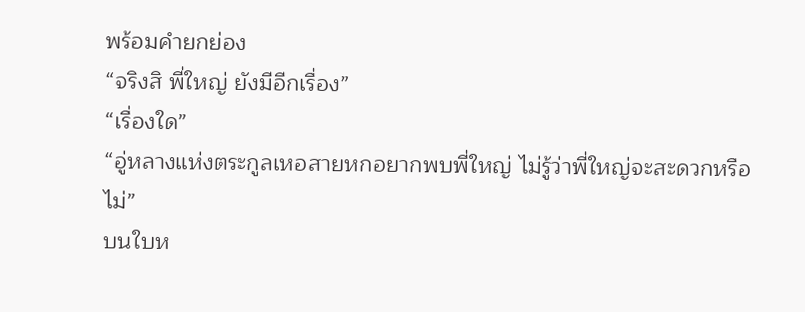พร้อมคำยกย่อง
“จริงสิ พี่ใหญ่ ยังมีอีกเรื่อง”
“เรื่องใด”
“อู่หลางแห่งตระกูลเหอสายหกอยากพบพี่ใหญ่ ไม่รู้ว่าพี่ใหญ่จะสะดวกหรือไม่”
บนใบห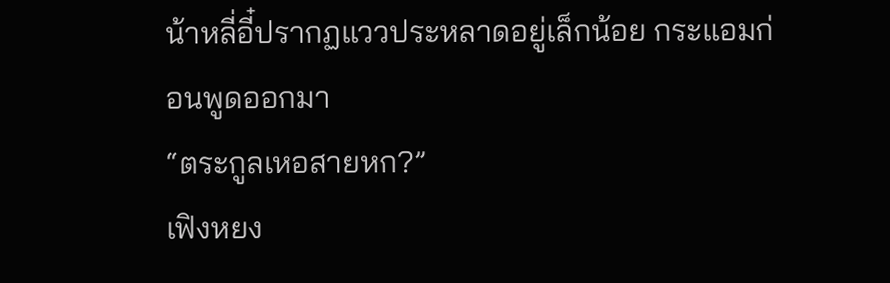น้าหลี่อี๋ปรากฏแววประหลาดอยู่เล็กน้อย กระแอมก่อนพูดออกมา
“ตระกูลเหอสายหก?”
เฟิงหยง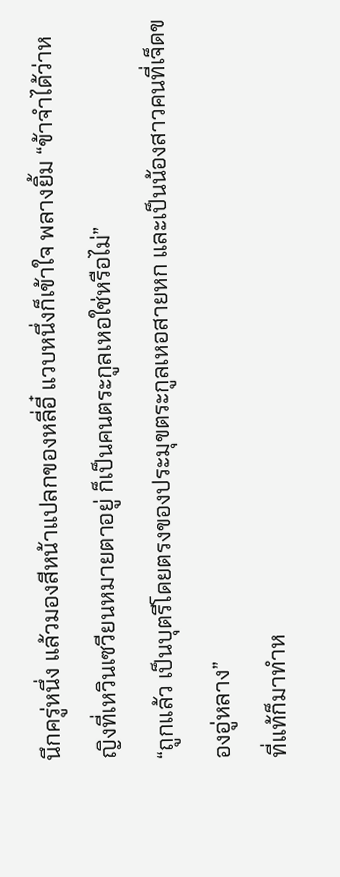นึกครู่หนึ่ง แล้วมองสีหน้าแปลกของหลี่อี๋ แวบหนึ่งก็เข้าใจ พลางยิ้ม “ข้าจำได้ว่าหญิงที่เหวินเซวียนหมายตาอยู่ ก็เป็นคนตระกูลเหอใช่หรือไม่”
“ถูกแล้ว เป็นบุตรีโดยตรงของประมุขตระกูลเหอสายหก และเป็นน้องสาวคนที่เจ็ดของอู่หลาง”
ที่แท้ก็มาทำห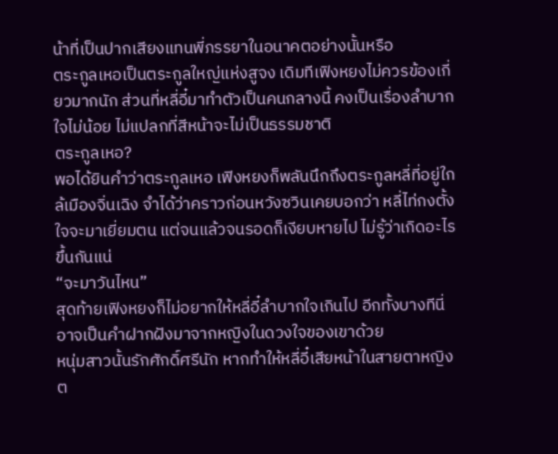น้าที่เป็นปากเสียงแทนพี่ภรรยาในอนาคตอย่างนั้นหรือ
ตระกูลเหอเป็นตระกูลใหญ่แห่งสูจง เดิมทีเฟิงหยงไม่ควรข้องเกี่ยวมากนัก ส่วนที่หลี่อี๋มาทำตัวเป็นคนกลางนี้ คงเป็นเรื่องลำบากใจไม่น้อย ไม่แปลกที่สีหน้าจะไม่เป็นธรรมชาติ
ตระกูลเหอ?
พอได้ยินคำว่าตระกูลเหอ เฟิงหยงก็พลันนึกถึงตระกูลหลี่ที่อยู่ใกล้เมืองจิ่นเฉิง จำได้ว่าคราวก่อนหวังซวินเคยบอกว่า หลี่ไท่กงตั้งใจจะมาเยี่ยมตน แต่จนแล้วจนรอดก็เงียบหายไป ไม่รู้ว่าเกิดอะไรขึ้นกันแน่
“จะมาวันไหน”
สุดท้ายเฟิงหยงก็ไม่อยากให้หลี่อี๋ลำบากใจเกินไป อีกทั้งบางทีนี่อาจเป็นคำฝากฝังมาจากหญิงในดวงใจของเขาด้วย
หนุ่มสาวนั้นรักศักดิ์ศรีนัก หากทำให้หลี่อี๋เสียหน้าในสายตาหญิงต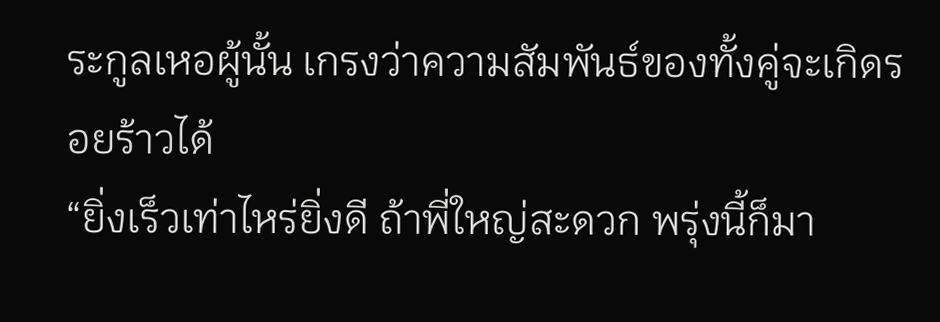ระกูลเหอผู้นั้น เกรงว่าความสัมพันธ์ของทั้งคู่จะเกิดรอยร้าวได้
“ยิ่งเร็วเท่าไหร่ยิ่งดี ถ้าพี่ใหญ่สะดวก พรุ่งนี้ก็มา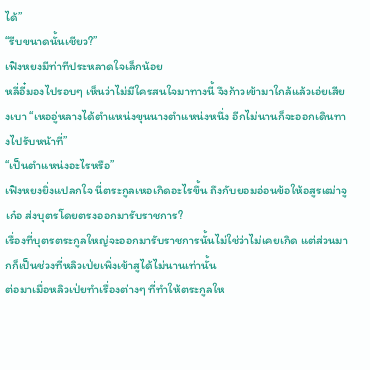ได้”
“รีบขนาดนั้นเชียว?”
เฟิงหยงมีท่าทีประหลาดใจเล็กน้อย
หลี่อี๋มองไปรอบๆ เห็นว่าไม่มีใครสนใจมาทางนี้ จึงก้าวเข้ามาใกล้แล้วเอ่ยเสียงเบา “เหออู่หลางได้ตำแหน่งขุนนางตำแหน่งหนึ่ง อีกไม่นานก็จะออกเดินทางไปรับหน้าที่”
“เป็นตำแหน่งอะไรหรือ”
เฟิงหยงยิ่งแปลกใจ นี่ตระกูลเหอเกิดอะไรขึ้น ถึงกับยอมอ่อนข้อให้อสูรเฒ่าจูเก๋อ ส่งบุตรโดยตรงออกมารับราชการ?
เรื่องที่บุตรตระกูลใหญ่จะออกมารับราชการนั้นไม่ใช่ว่าไม่เคยเกิด แต่ส่วนมากก็เป็นช่วงที่หลิวเป่ยเพิ่งเข้าสูได้ไม่นานเท่านั้น
ต่อมาเมื่อหลิวเป่ยทำเรื่องต่างๆ ที่ทำให้ตระกูลให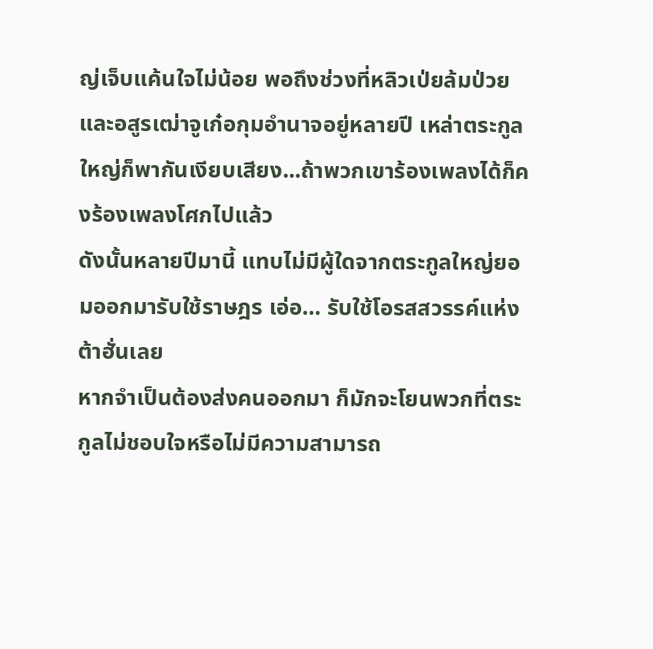ญ่เจ็บแค้นใจไม่น้อย พอถึงช่วงที่หลิวเป่ยล้มป่วยและอสูรเฒ่าจูเก๋อกุมอำนาจอยู่หลายปี เหล่าตระกูลใหญ่ก็พากันเงียบเสียง...ถ้าพวกเขาร้องเพลงได้ก็คงร้องเพลงโศกไปแล้ว
ดังนั้นหลายปีมานี้ แทบไม่มีผู้ใดจากตระกูลใหญ่ยอมออกมารับใช้ราษฎร เอ่อ… รับใช้โอรสสวรรค์แห่งต้าฮั่นเลย
หากจำเป็นต้องส่งคนออกมา ก็มักจะโยนพวกที่ตระกูลไม่ชอบใจหรือไม่มีความสามารถ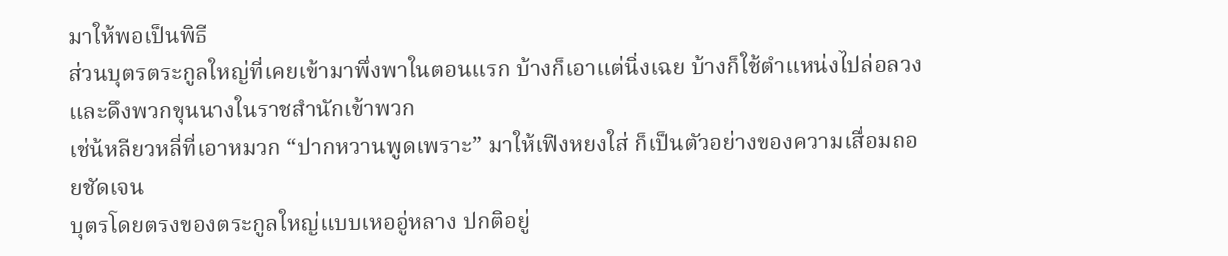มาให้พอเป็นพิธี
ส่วนบุตรตระกูลใหญ่ที่เคยเข้ามาพึ่งพาในตอนแรก บ้างก็เอาแต่นิ่งเฉย บ้างก็ใช้ตำแหน่งไปล่อลวงและดึงพวกขุนนางในราชสำนักเข้าพวก
เช่น้หลียวหลี่ที่เอาหมวก “ปากหวานพูดเพราะ” มาให้เฟิงหยงใส่ ก็เป็นตัวอย่างของความเสื่อมถอยชัดเจน
บุตรโดยตรงของตระกูลใหญ่แบบเหออู่หลาง ปกติอยู่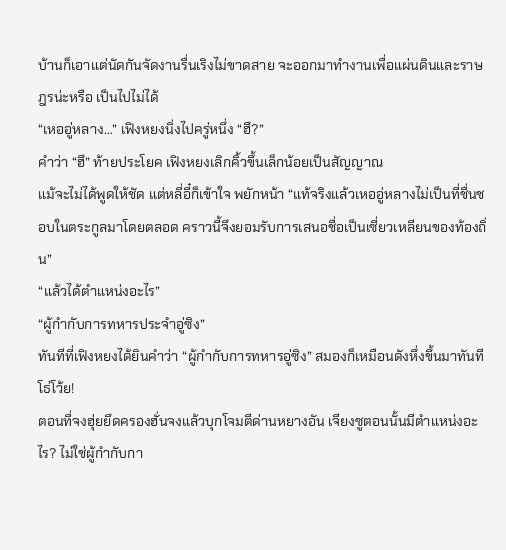บ้านก็เอาแต่นัดกันจัดงานรื่นเริงไม่ขาดสาย จะออกมาทำงานเพื่อแผ่นดินและราษฎรน่ะหรือ เป็นไปไม่ได้
“เหออู่หลาง…” เฟิงหยงนิ่งไปครู่หนึ่ง “ฮึ?”
คำว่า “ฮึ” ท้ายประโยค เฟิงหยงเลิกคิ้วขึ้นเล็กน้อยเป็นสัญญาณ
แม้จะไม่ได้พูดให้ชัด แต่หลี่อี๋ก็เข้าใจ พยักหน้า “แท้จริงแล้วเหออู่หลางไม่เป็นที่ชื่นชอบในตระกูลมาโดยตลอด คราวนี้จึงยอมรับการเสนอชื่อเป็นเซี่ยวเหลียนของท้องถิ่น”
“แล้วได้ตำแหน่งอะไร”
“ผู้กำกับการทหารประจำอู่ซิง”
ทันทีที่เฟิงหยงได้ยินคำว่า “ผู้กำกับการทหารอู่ซิง” สมองก็เหมือนดังหึ่งขึ้นมาทันที โธ่โว้ย!
ตอนที่จงฮุ่ยยึดครองฮั่นจงแล้วบุกโจมตีด่านหยางอัน เจียงซูตอนนั้นมีตำแหน่งอะไร? ไม่ใช่ผู้กำกับกา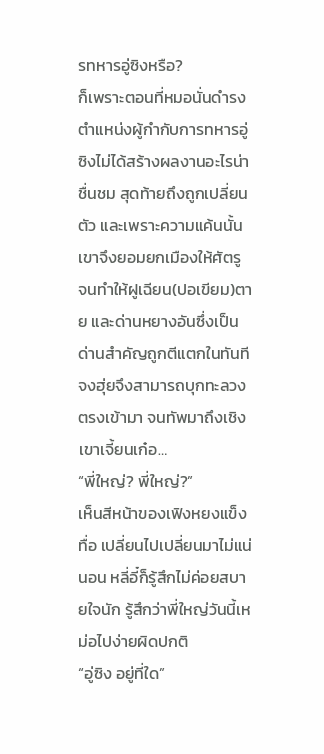รทหารอู่ซิงหรือ?
ก็เพราะตอนที่หมอนั่นดำรงตำแหน่งผู้กำกับการทหารอู่ซิงไม่ได้สร้างผลงานอะไรน่าชื่นชม สุดท้ายถึงถูกเปลี่ยนตัว และเพราะความแค้นนั้นเขาจึงยอมยกเมืองให้ศัตรู
จนทำให้ฝูเฉียน(ปอเขียม)ตาย และด่านหยางอันซึ่งเป็นด่านสำคัญถูกตีแตกในทันที จงฮุ่ยจึงสามารถบุกทะลวงตรงเข้ามา จนทัพมาถึงเชิงเขาเจี้ยนเก๋อ…
“พี่ใหญ่? พี่ใหญ่?”
เห็นสีหน้าของเฟิงหยงแข็งทื่อ เปลี่ยนไปเปลี่ยนมาไม่แน่นอน หลี่อี๋ก็รู้สึกไม่ค่อยสบายใจนัก รู้สึกว่าพี่ใหญ่วันนี้เหม่อไปง่ายผิดปกติ
“อู่ซิง อยู่ที่ใด”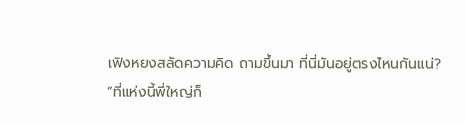เฟิงหยงสลัดความคิด ถามขึ้นมา ที่นี่มันอยู่ตรงไหนกันแน่?
“ที่แห่งนี้พี่ใหญ่ก็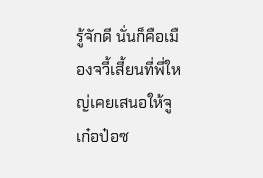รู้จักดี นั่นก็คือเมืองจวี้เสี้ยนที่พี่ใหญ่เคยเสนอให้จูเก๋อป๋อซ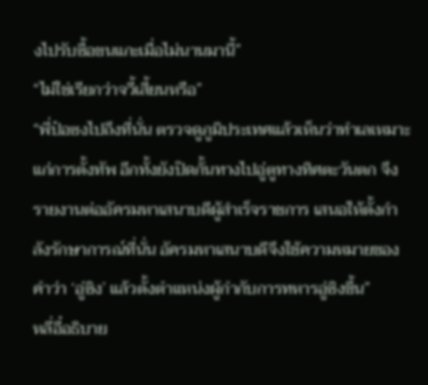งไปรับซื้อขนแกะเมื่อไม่นานมานี้”
“ไม่ใช่เรียกว่าจวี้เสี้ยนหรือ”
“พี่ป๋อซงไปถึงที่นั่น ตรวจดูภูมิประเทศแล้วเห็นว่าทำเลเหมาะแก่การตั้งทัพ อีกทั้งยังปิดกั้นทางไปอู่ตูทางทิศตะวันตก จึงรายงานต่ออัครมหาเสนาบดีผู้สำเร็จราชการ เสนอให้ตั้งกำลังรักษาการณ์ที่นั่น อัครมหาเสนาบดีจึงใช้ความหมายของคำว่า ‘อู่ซิง’ แล้วตั้งตำแหน่งผู้กำกับการทหารอู่ซิงขึ้น”
หลี่อี๋อธิบาย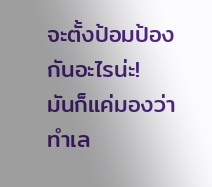จะตั้งป้อมป้องกันอะไรน่ะ!
มันก็แค่มองว่าทำเล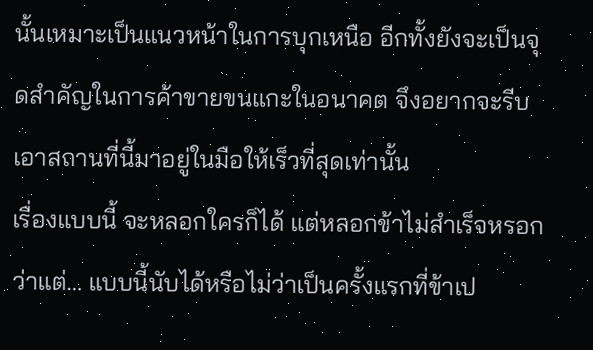นั้นเหมาะเป็นแนวหน้าในการบุกเหนือ อีกทั้งยังจะเป็นจุดสำคัญในการค้าขายขนแกะในอนาคต จึงอยากจะรีบเอาสถานที่นี้มาอยู่ในมือให้เร็วที่สุดเท่านั้น
เรื่องแบบนี้ จะหลอกใครก็ได้ แต่หลอกข้าไม่สำเร็จหรอก
ว่าแต่… แบบนี้นับได้หรือไม่ว่าเป็นครั้งแรกที่ข้าเป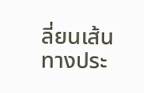ลี่ยนเส้นทางประ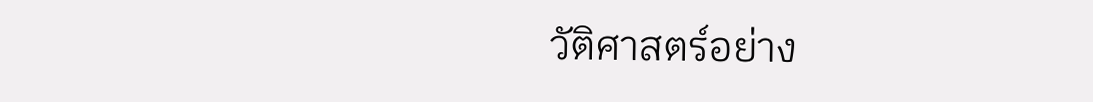วัติศาสตร์อย่าง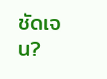ชัดเจน?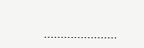………………….